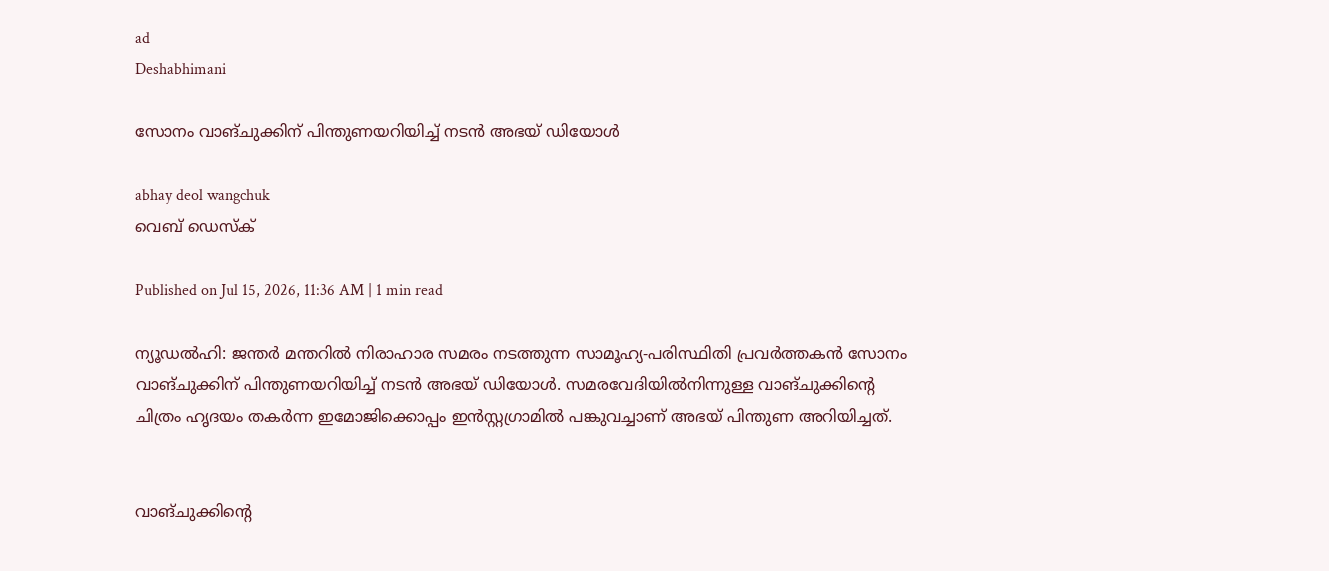ad
Deshabhimani

സോനം വാങ്ചുക്കിന് പിന്തുണയറിയിച്ച് നടന്‍ അഭയ് ഡിയോൾ

abhay deol wangchuk
വെബ് ഡെസ്ക്

Published on Jul 15, 2026, 11:36 AM | 1 min read

ന്യൂഡൽഹി: ജന്തർ മന്തറിൽ നിരാഹാര സമരം നടത്തുന്ന സാമൂഹ്യ-പരിസ്ഥിതി പ്രവർത്തകൻ സോനം വാങ്ചുക്കിന് പിന്തുണയറിയിച്ച് നടൻ അഭയ് ഡിയോൾ. സമരവേദിയിൽനിന്നുള്ള വാങ്ചുക്കിന്റെ ചിത്രം ഹൃദയം തകർന്ന ഇമോജിക്കൊപ്പം ഇൻസ്റ്റഗ്രാമിൽ പങ്കുവച്ചാണ് അഭയ് പിന്തുണ അറിയിച്ചത്.


വാങ്ചുക്കിന്റെ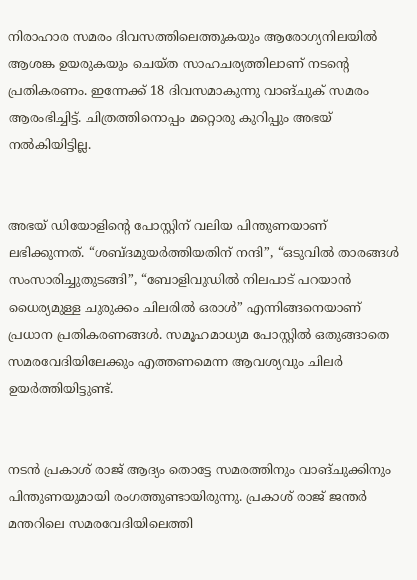നിരാഹാര സമരം ദിവസത്തിലെത്തുകയും ആരോഗ്യനിലയിൽ ആശങ്ക ഉയരുകയും ചെയ്ത സാഹചര്യത്തിലാണ് നടന്റെ പ്രതികരണം. ഇന്നേക്ക് 18 ദിവസമാകുന്നു വാങ്ചുക് സമരം ആരംഭിച്ചിട്ട്. ചിത്രത്തിനൊപ്പം മറ്റൊരു കുറിപ്പും അഭയ് നൽകിയിട്ടില്ല.


അഭയ് ഡിയോളിന്റെ പോസ്റ്റിന് വലിയ പിന്തുണയാണ് ലഭിക്കുന്നത്. “ശബ്ദമുയർത്തിയതിന് നന്ദി”, “ഒടുവിൽ താരങ്ങൾ സംസാരിച്ചുതുടങ്ങി”, “ബോളിവുഡിൽ നിലപാട് പറയാൻ ധൈര്യമുള്ള ചുരുക്കം ചിലരിൽ ഒരാൾ” എന്നിങ്ങനെയാണ് പ്രധാന പ്രതികരണങ്ങൾ. സമൂഹമാധ്യമ പോസ്റ്റിൽ ഒതുങ്ങാതെ സമരവേദിയിലേക്കും എത്തണമെന്ന ആവശ്യവും ചിലർ ഉയർത്തിയിട്ടുണ്ട്.


നടന്‍ പ്രകാശ് രാജ് ആദ്യം തൊട്ടേ സമരത്തിനും വാങ്ചുക്കിനും പിന്തുണയുമായി രംഗത്തുണ്ടായിരുന്നു. പ്രകാശ് രാജ് ജന്തർ മന്തറിലെ സമരവേദിയിലെത്തി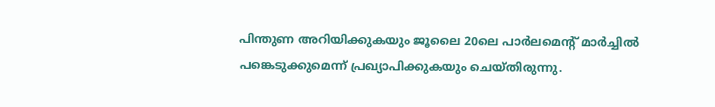പിന്തുണ അറിയിക്കുകയും ജൂലൈ 20ലെ പാർലമെന്റ് മാർച്ചിൽ പങ്കെടുക്കുമെന്ന് പ്രഖ്യാപിക്കുകയും ചെയ്തിരുന്നു.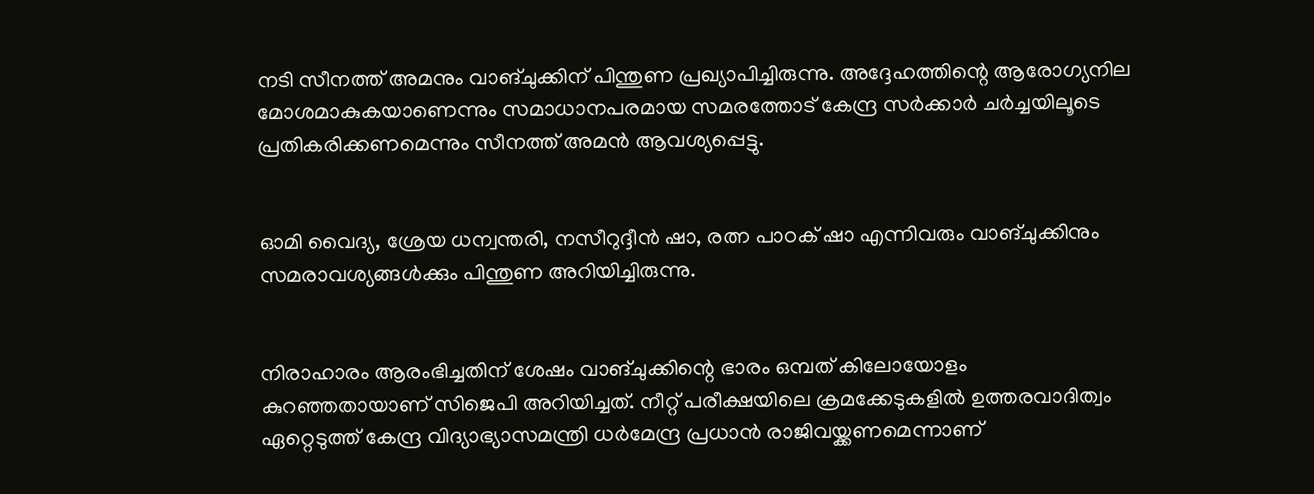നടി സീനത്ത് അമനും വാങ്ചുക്കിന് പിന്തുണ പ്രഖ്യാപിച്ചിരുന്നു. അദ്ദേഹത്തിന്റെ ആരോഗ്യനില മോശമാകുകയാണെന്നും സമാധാനപരമായ സമരത്തോട് കേന്ദ്ര സർക്കാർ ചർച്ചയിലൂടെ പ്രതികരിക്കണമെന്നും സീനത്ത് അമൻ ആവശ്യപ്പെട്ടു.


ഓമി വൈദ്യ, ശ്രേയ ധന്വന്തരി, നസീറുദ്ദീൻ ഷാ, രത്ന പാഠക് ഷാ എന്നിവരും വാങ്ചുക്കിനും സമരാവശ്യങ്ങൾക്കും പിന്തുണ അറിയിച്ചിരുന്നു.


നിരാഹാരം ആരംഭിച്ചതിന് ശേഷം വാങ്ചുക്കിന്റെ ഭാരം ഒമ്പത് കിലോയോളം കുറഞ്ഞതായാണ് സിജെപി അറിയിച്ചത്. നീറ്റ് പരീക്ഷയിലെ ക്രമക്കേടുകളിൽ ഉത്തരവാദിത്വം ഏറ്റെടുത്ത് കേന്ദ്ര വിദ്യാഭ്യാസമന്ത്രി ധർമേന്ദ്ര പ്രധാൻ രാജിവയ്ക്കണമെന്നാണ്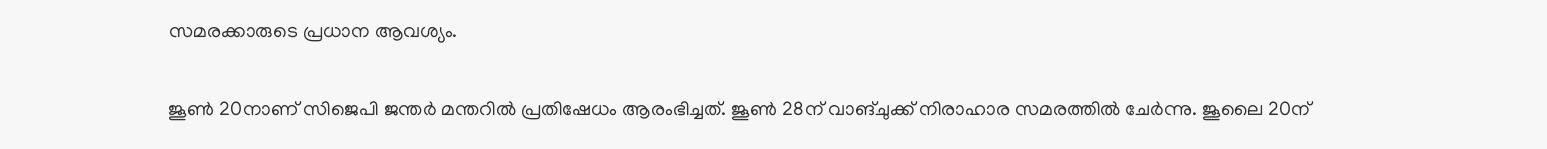സമരക്കാരുടെ പ്രധാന ആവശ്യം.


ജൂൺ 20നാണ് സിജെപി ജന്തർ മന്തറിൽ പ്രതിഷേധം ആരംഭിച്ചത്. ജൂൺ 28ന് വാങ്ചുക്ക് നിരാഹാര സമരത്തിൽ ചേർന്നു. ജൂലൈ 20ന്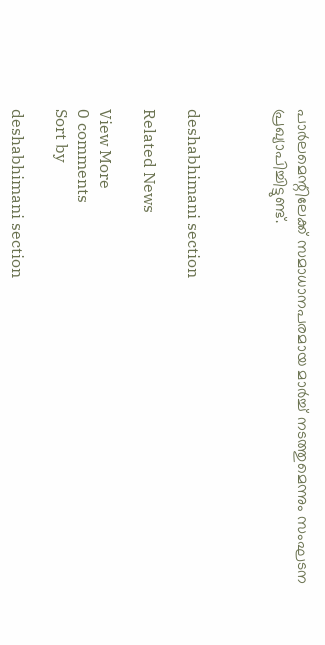പാർലമെന്റിലേക്ക് സമാധാനപരമായ മാർച്ച് നടത്തുമെന്നും സംഘടന പ്രഖ്യാപിച്ചിട്ടുണ്ട്.



deshabhimani section

Related News

View More
0 comments
Sort by

deshabhimani section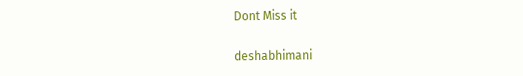Dont Miss it

deshabhimani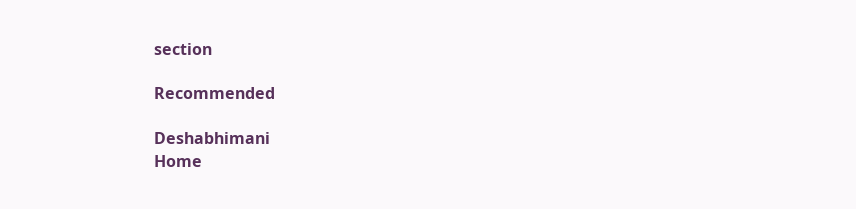section

Recommended

Deshabhimani
Home